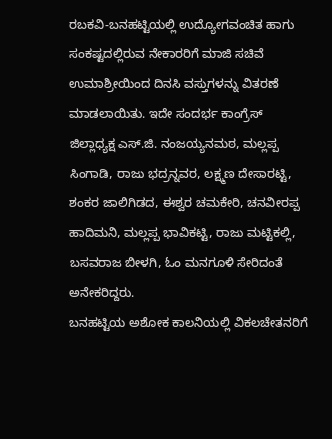ರಬಕವಿ-ಬನಹಟ್ಟಿಯಲ್ಲಿ ಉದ್ಯೋಗವಂಚಿತ ಹಾಗು ಸಂಕಷ್ಟದಲ್ಲಿರುವ ನೇಕಾರರಿಗೆ ಮಾಜಿ ಸಚಿವೆ ಉಮಾಶ್ರೀಯಿಂದ ದಿನಸಿ ವಸ್ತುಗಳನ್ನು ವಿತರಣೆ ಮಾಡಲಾಯಿತು. ಇದೇ ಸಂದರ್ಭ ಕಾಂಗ್ರೆಸ್ ಜಿಲ್ಲಾಧ್ಯಕ್ಷ ಎಸ್.ಜಿ. ನಂಜಯ್ಯನಮಠ, ಮಲ್ಲಪ್ಪ ಸಿಂಗಾಡಿ, ರಾಜು ಭದ್ರನ್ನವರ, ಲಕ್ಷ್ಮಣ ದೇಸಾರಟ್ಟಿ, ಶಂಕರ ಜಾಲಿಗಿಡದ, ಈಶ್ವರ ಚಮಕೇರಿ, ಚನವೀರಪ್ಪ ಹಾದಿಮನಿ, ಮಲ್ಲಪ್ಪ ಭಾವಿಕಟ್ಟಿ, ರಾಜು ಮಟ್ಟಿಕಲ್ಲಿ, ಬಸವರಾಜ ಬೀಳಗಿ, ಓಂ ಮನಗೂಳಿ ಸೇರಿದಂತೆ ಅನೇಕರಿದ್ದರು.
ಬನಹಟ್ಟಿಯ ಅಶೋಕ ಕಾಲನಿಯಲ್ಲಿ ವಿಕಲಚೇತನರಿಗೆ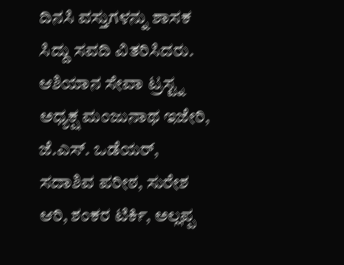ದಿನಸಿ ವಸ್ತುಗಳನ್ನು ಶಾಸಕ ಸಿದ್ದು ಸವದಿ ವಿತರಿಸಿದರು. ಆಶಿಯಾನ ಸೇವಾ ಟ್ರಸ್ಟ್ನ ಅಧ್ಯಕ್ಷ ಮಂಜುನಾಥ ಇಜೇರಿ, ಜೆ.ಎಸ್. ಒಡೆಯರ್, ಸದಾಶಿವ ಪರೀಠ, ಸುರೇಶ ಆರಿ, ಶಂಕರ ಟಿರ್ಕಿ, ಅಲ್ಲಪ್ಪ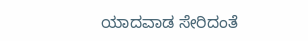ಯಾದವಾಡ ಸೇರಿದಂತೆ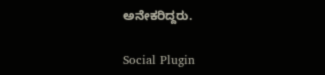ಅನೇಕರಿದ್ದರು.

Social Plugin